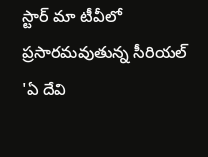స్టార్ మా టీవీలో ప్రసారమవుతున్న సీరియల్ 'ఏ దేవి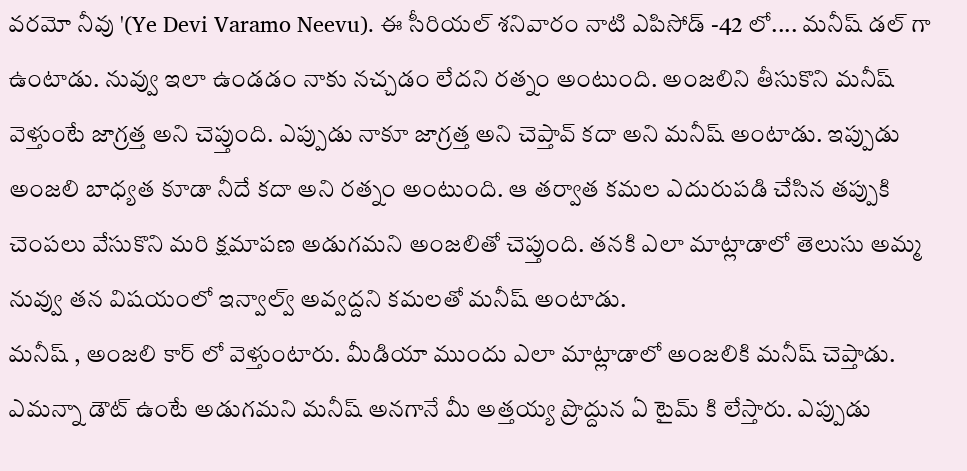వరమో నీవు '(Ye Devi Varamo Neevu). ఈ సీరియల్ శనివారం నాటి ఎపిసోడ్ -42 లో.... మనీష్ డల్ గా ఉంటాడు. నువ్వు ఇలా ఉండడం నాకు నచ్చడం లేదని రత్నం అంటుంది. అంజలిని తీసుకొని మనీష్ వెళ్తుంటే జాగ్రత్త అని చెప్తుంది. ఎప్పుడు నాకూ జాగ్రత్త అని చెప్తావ్ కదా అని మనీష్ అంటాడు. ఇప్పుడు అంజలి బాధ్యత కూడా నీదే కదా అని రత్నం అంటుంది. ఆ తర్వాత కమల ఎదురుపడి చేసిన తప్పుకి చెంపలు వేసుకొని మరి క్షమాపణ అడుగమని అంజలితో చెప్తుంది. తనకి ఎలా మాట్లాడాలో తెలుసు అమ్మ నువ్వు తన విషయంలో ఇన్వాల్వ్ అవ్వద్దని కమలతో మనీష్ అంటాడు.
మనీష్ , అంజలి కార్ లో వెళ్తుంటారు. మీడియా ముందు ఎలా మాట్లాడాలో అంజలికి మనీష్ చెప్తాడు. ఎమన్నా డౌట్ ఉంటే అడుగమని మనీష్ అనగానే మీ అత్తయ్య ప్రొద్దున ఏ టైమ్ కి లేస్తారు. ఎప్పుడు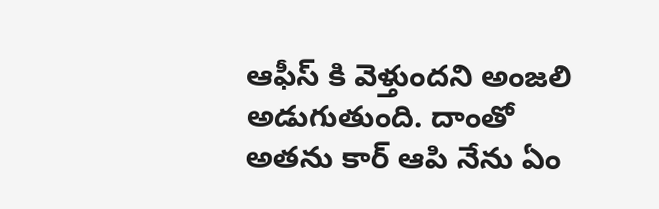ఆఫీస్ కి వెళ్తుందని అంజలి అడుగుతుంది. దాంతో అతను కార్ ఆపి నేను ఏం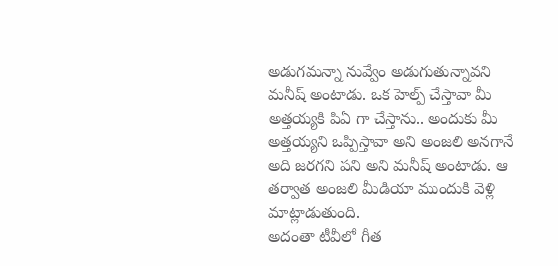అడుగమన్నా నువ్వేం అడుగుతున్నావని మనీష్ అంటాడు. ఒక హెల్ప్ చేస్తావా మీ అత్తయ్యకి పిఏ గా చేస్తాను.. అందుకు మీ అత్తయ్యని ఒప్పిస్తావా అని అంజలి అనగానే అది జరగని పని అని మనీష్ అంటాడు. ఆ తర్వాత అంజలి మీడియా ముందుకి వెళ్లి మాట్లాడుతుంది.
అదంతా టీవీలో గీత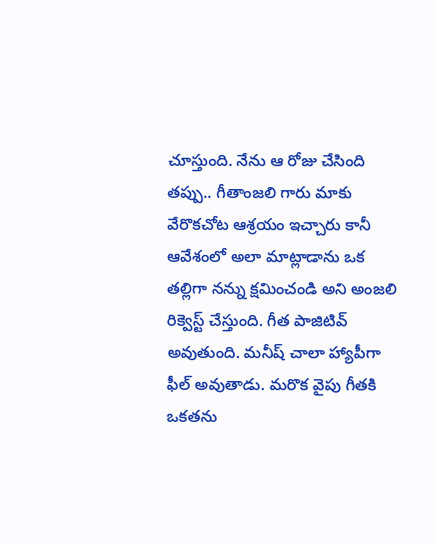చూస్తుంది. నేను ఆ రోజు చేసింది తప్పు.. గీతాంజలి గారు మాకు వేరొకచోట ఆశ్రయం ఇచ్చారు కానీ ఆవేశంలో అలా మాట్లాడాను ఒక తల్లిగా నన్ను క్షమించండి అని అంజలి రిక్వెస్ట్ చేస్తుంది. గీత పాజిటివ్ అవుతుంది. మనీష్ చాలా హ్యాపీగా ఫీల్ అవుతాడు. మరొక వైపు గీతకి ఒకతను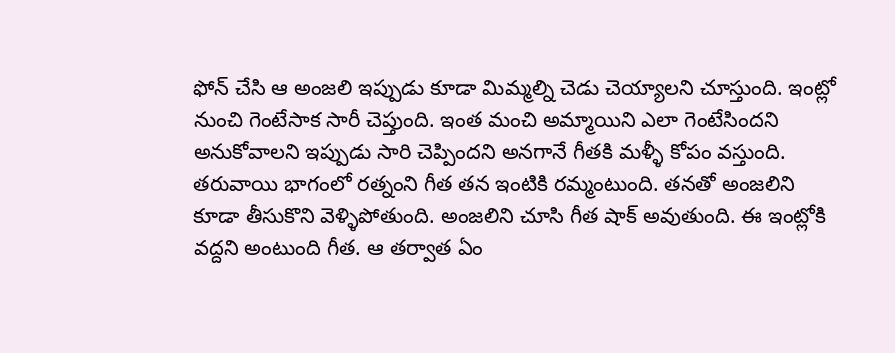ఫోన్ చేసి ఆ అంజలి ఇప్పుడు కూడా మిమ్మల్ని చెడు చెయ్యాలని చూస్తుంది. ఇంట్లో నుంచి గెంటేసాక సారీ చెప్తుంది. ఇంత మంచి అమ్మాయిని ఎలా గెంటేసిందని అనుకోవాలని ఇప్పుడు సారి చెప్పిందని అనగానే గీతకి మళ్ళీ కోపం వస్తుంది. తరువాయి భాగంలో రత్నంని గీత తన ఇంటికి రమ్మంటుంది. తనతో అంజలిని కూడా తీసుకొని వెళ్ళిపోతుంది. అంజలిని చూసి గీత షాక్ అవుతుంది. ఈ ఇంట్లోకి వద్దని అంటుంది గీత. ఆ తర్వాత ఏం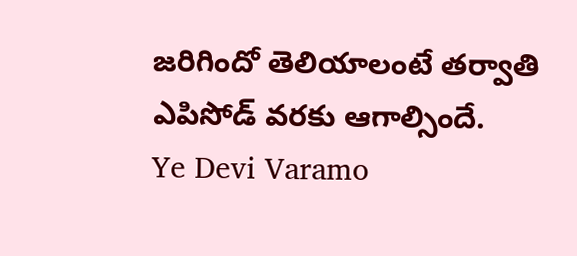జరిగిందో తెలియాలంటే తర్వాతి ఎపిసోడ్ వరకు ఆగాల్సిందే.
Ye Devi Varamo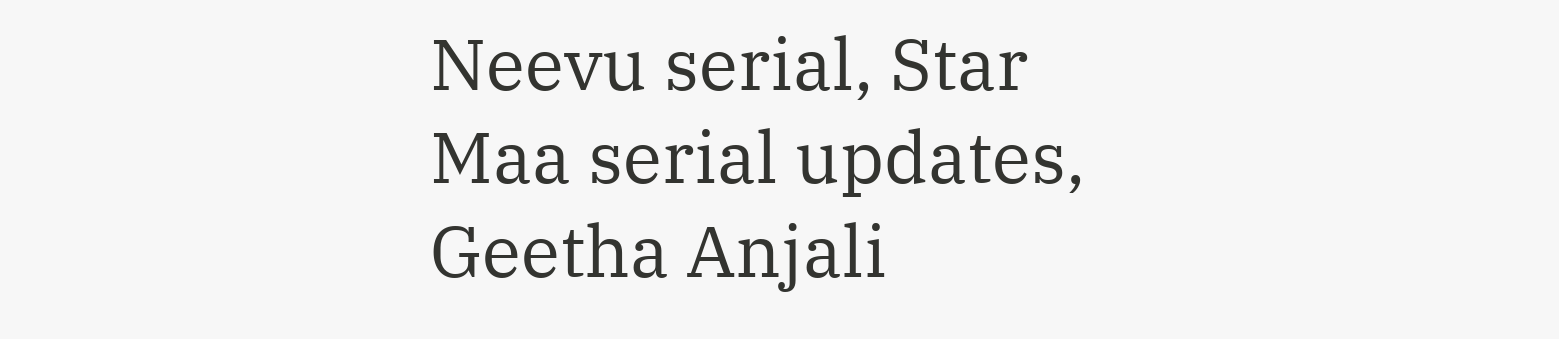Neevu serial, Star Maa serial updates, Geetha Anjali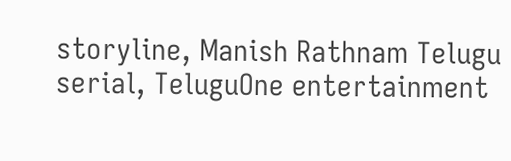storyline, Manish Rathnam Telugu serial, TeluguOne entertainment